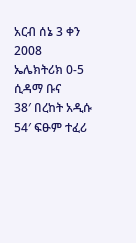አርብ ሰኔ 3 ቀን 2008
ኤሌክትሪክ 0-5 ሲዳማ ቡና
38′ በረከት አዲሱ 54′ ፍፁም ተፈሪ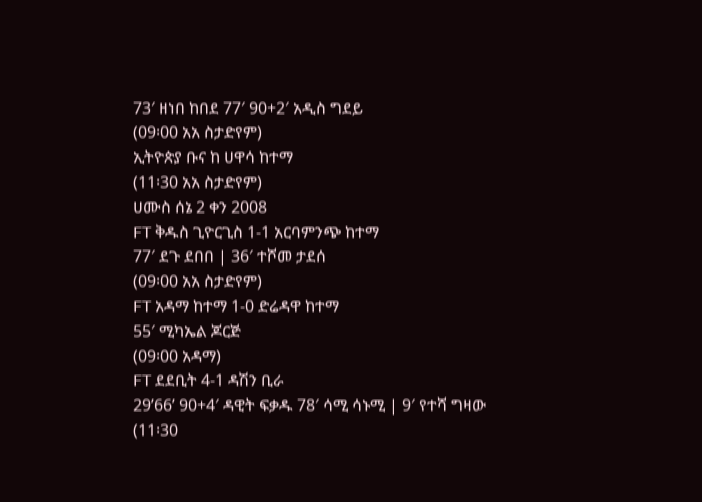73′ ዘነበ ከበደ 77′ 90+2′ አዲስ ግደይ
(09፡00 አአ ስታድየም)
ኢትዮጵያ ቡና ከ ሀዋሳ ከተማ
(11፡30 አአ ስታድየም)
ሀሙስ ሰኔ 2 ቀን 2008
FT ቅዱስ ጊዮርጊስ 1-1 አርባምንጭ ከተማ
77′ ደጉ ደበበ | 36′ ተሾመ ታደሰ
(09፡00 አአ ስታድየም)
FT አዳማ ከተማ 1-0 ድሬዳዋ ከተማ
55′ ሚካኤል ጆርጅ
(09፡00 አዳማ)
FT ደደቢት 4-1 ዳሽን ቢራ
29’66’ 90+4′ ዳዊት ፍቃዱ 78′ ሳሚ ሳኑሚ | 9′ የተሻ ግዛው
(11፡30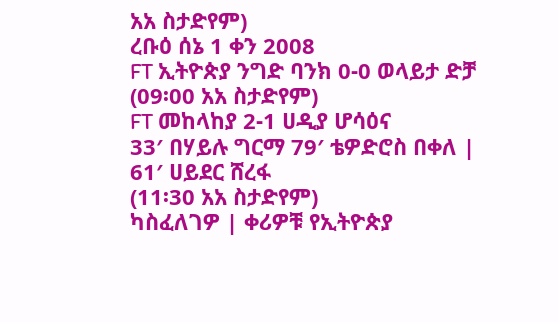አአ ስታድየም)
ረቡዕ ሰኔ 1 ቀን 2008
FT ኢትዮጵያ ንግድ ባንክ 0-0 ወላይታ ድቻ
(09፡00 አአ ስታድየም)
FT መከላከያ 2-1 ሀዲያ ሆሳዕና
33′ በሃይሉ ግርማ 79′ ቴዎድሮስ በቀለ | 61′ ሀይደር ሸረፋ
(11፡30 አአ ስታድየም)
ካስፈለገዎ | ቀሪዎቹ የኢትዮጵያ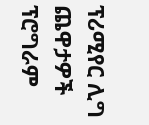ፕሪሚየር ሊግ ጨዋታዎች ፕሮግራም